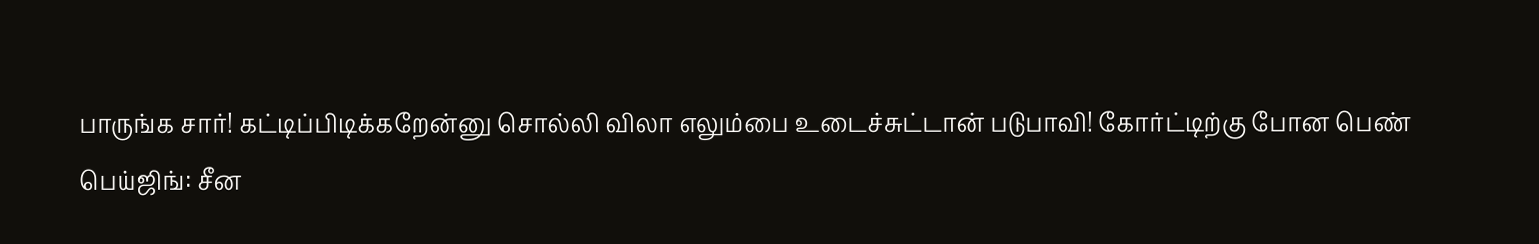பாருங்க சார்! கட்டிப்பிடிக்கறேன்னு சொல்லி விலா எலும்பை உடைச்சுட்டான் படுபாவி! கோர்ட்டிற்கு போன பெண்
பெய்ஜிங்: சீன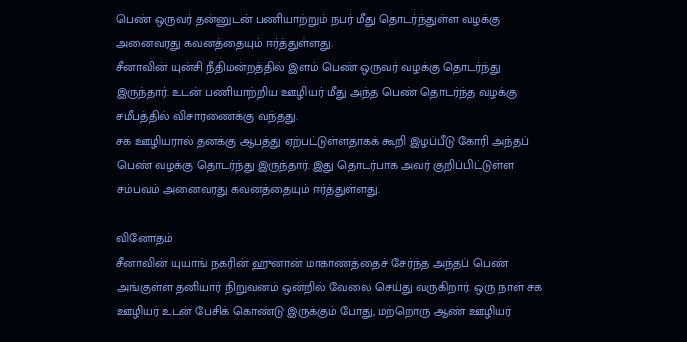பெண் ஒருவர் தன்னுடன் பணியாற்றும் நபர் மீது தொடர்ந்துள்ள வழக்கு அனைவரது கவனத்தையும் ஈர்த்துள்ளது.
சீனாவின் யுன்சி நீதிமன்றத்தில் இளம் பெண் ஒருவர் வழக்கு தொடர்ந்து இருந்தார். உடன் பணியாற்றிய ஊழியர் மீது அந்த பெண் தொடர்ந்த வழக்கு சமீபத்தில் விசாரணைக்கு வந்தது.
சக ஊழியரால் தனக்கு ஆபத்து ஏற்பட்டுள்ளதாகக் கூறி இழப்பீடு கோரி அந்தப் பெண் வழக்கு தொடர்ந்து இருந்தார். இது தொடர்பாக அவர் குறிப்பிட்டுள்ள சம்பவம் அனைவரது கவனத்தையும் ஈர்த்துள்ளது.

வினோதம்
சீனாவின் யுயாங் நகரின் ஹுனான் மாகாணத்தைச் சேர்ந்த அந்தப் பெண் அங்குள்ள தனியார் நிறுவனம் ஒன்றில் வேலை செய்து வருகிறார். ஒரு நாள் சக ஊழியர் உடன் பேசிக் கொண்டு இருக்கும் போது, மற்றொரு ஆண் ஊழியர்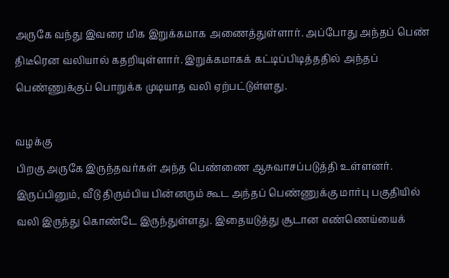அருகே வந்து இவரை மிக இறுக்கமாக அணைத்துள்ளார். அப்போது அந்தப் பெண் திடீரென வலியால் கதறியுள்ளார். இறுக்கமாகக் கட்டிப்பிடித்ததில் அந்தப் பெண்ணுக்குப் பொறுக்க முடியாத வலி ஏற்பட்டுள்ளது.

வழக்கு
பிறகு அருகே இருந்தவர்கள் அந்த பெண்ணை ஆசுவாசப்படுத்தி உள்ளனர். இருப்பினும், வீடு திரும்பிய பின்னரும் கூட அந்தப் பெண்ணுக்கு மார்பு பகுதியில் வலி இருந்து கொண்டே இருந்துள்ளது. இதையடுத்து சூடான எண்ணெய்யைக்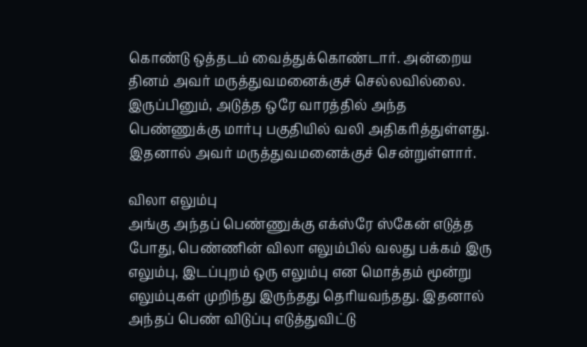கொண்டு ஒத்தடம் வைத்துக்கொண்டார். அன்றைய தினம் அவர் மருத்துவமனைக்குச் செல்லவில்லை. இருப்பினும், அடுத்த ஒரே வாரத்தில் அந்த பெண்ணுக்கு மார்பு பகுதியில் வலி அதிகரித்துள்ளது. இதனால் அவர் மருத்துவமனைக்குச் சென்றுள்ளார்.

விலா எலும்பு
அங்கு அந்தப் பெண்ணுக்கு எக்ஸ்ரே ஸ்கேன் எடுத்த போது, பெண்ணின் விலா எலும்பில் வலது பக்கம் இரு எலும்பு, இடப்புறம் ஒரு எலும்பு என மொத்தம் மூன்று எலும்புகள் முறிந்து இருந்தது தெரியவந்தது. இதனால் அந்தப் பெண் விடுப்பு எடுத்துவிட்டு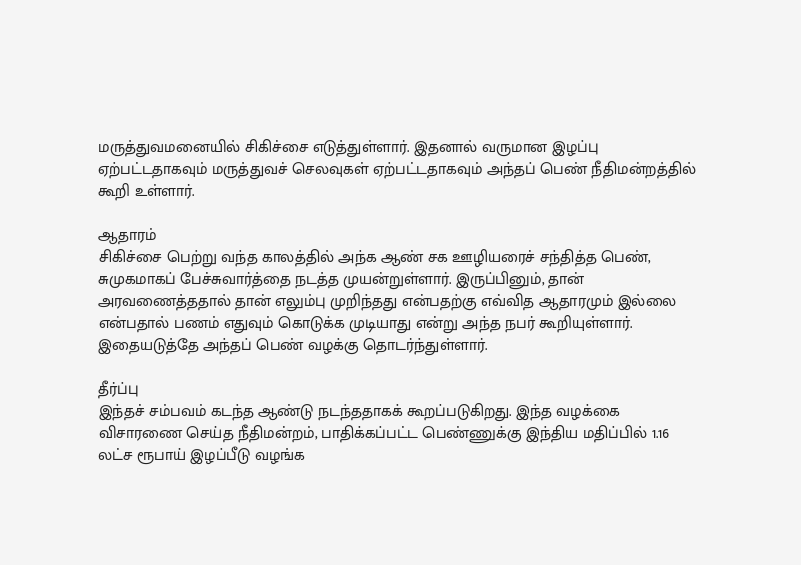மருத்துவமனையில் சிகிச்சை எடுத்துள்ளார். இதனால் வருமான இழப்பு ஏற்பட்டதாகவும் மருத்துவச் செலவுகள் ஏற்பட்டதாகவும் அந்தப் பெண் நீதிமன்றத்தில் கூறி உள்ளார்.

ஆதாரம்
சிகிச்சை பெற்று வந்த காலத்தில் அந்க ஆண் சக ஊழியரைச் சந்தித்த பெண், சுமுகமாகப் பேச்சுவார்த்தை நடத்த முயன்றுள்ளார். இருப்பினும், தான் அரவணைத்ததால் தான் எலும்பு முறிந்தது என்பதற்கு எவ்வித ஆதாரமும் இல்லை என்பதால் பணம் எதுவும் கொடுக்க முடியாது என்று அந்த நபர் கூறியுள்ளார். இதையடுத்தே அந்தப் பெண் வழக்கு தொடர்ந்துள்ளார்.

தீர்ப்பு
இந்தச் சம்பவம் கடந்த ஆண்டு நடந்ததாகக் கூறப்படுகிறது. இந்த வழக்கை விசாரணை செய்த நீதிமன்றம், பாதிக்கப்பட்ட பெண்ணுக்கு இந்திய மதிப்பில் 1.16 லட்ச ரூபாய் இழப்பீடு வழங்க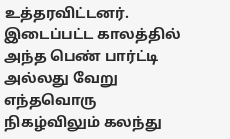உத்தரவிட்டனர். இடைப்பட்ட காலத்தில் அந்த பெண் பார்ட்டி அல்லது வேறு எந்தவொரு நிகழ்விலும் கலந்து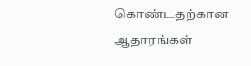கொண்டதற்கான ஆதாரங்கள்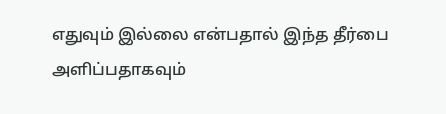எதுவும் இல்லை என்பதால் இந்த தீர்பை அளிப்பதாகவும்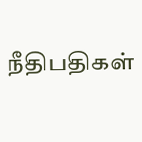நீதிபதிகள்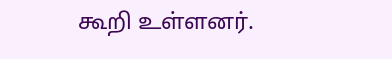கூறி உள்ளனர்.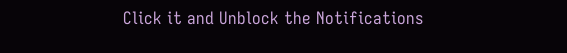Click it and Unblock the Notifications